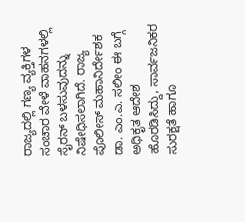ರಾಜ್ಯದಲ್ಲಿ ಗಣ್ಯ ವ್ಯಕ್ತಿಗಳ ಸಂಚಾರ ವೇಳೆ ವಾಹನಗಳಲ್ಲಿ ಸೈರನ್ ಬಳಸುವುದನ್ನು ನಿಷೇಧಿಸಲಾಗಿದೆ. ರಾಜ್ಯ ಪೊಲೀಸ್ ಮಹಾನಿರ್ದೇಶಕ ಡಾ. ಎಂ.ಎ. ಸಲೀಂ ಈ ಬಗ್ಗೆ ಅಧಿಕೃತ ಆದೇಶ ಹೊರಡಿಸಿದ್ದು, ಸಾರ್ವಜನಿಕರ ಸುರಕ್ಷತೆ ಹಾಗೂ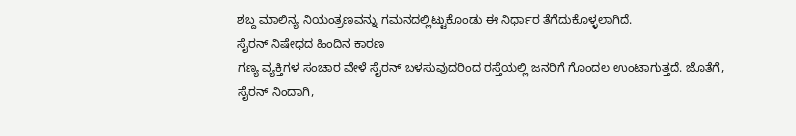ಶಬ್ದ ಮಾಲಿನ್ಯ ನಿಯಂತ್ರಣವನ್ನು ಗಮನದಲ್ಲಿಟ್ಟುಕೊಂಡು ಈ ನಿರ್ಧಾರ ತೆಗೆದುಕೊಳ್ಳಲಾಗಿದೆ.
ಸೈರನ್ ನಿಷೇಧದ ಹಿಂದಿನ ಕಾರಣ
ಗಣ್ಯ ವ್ಯಕ್ತಿಗಳ ಸಂಚಾರ ವೇಳೆ ಸೈರನ್ ಬಳಸುವುದರಿಂದ ರಸ್ತೆಯಲ್ಲಿ ಜನರಿಗೆ ಗೊಂದಲ ಉಂಟಾಗುತ್ತದೆ. ಜೊತೆಗೆ, ಸೈರನ್ ನಿಂದಾಗಿ,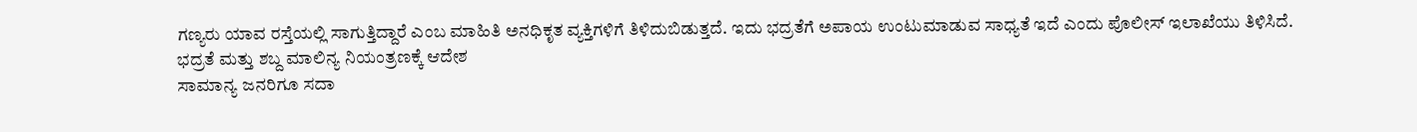ಗಣ್ಯರು ಯಾವ ರಸ್ತೆಯಲ್ಲಿ ಸಾಗುತ್ತಿದ್ದಾರೆ ಎಂಬ ಮಾಹಿತಿ ಅನಧಿಕೃತ ವ್ಯಕ್ತಿಗಳಿಗೆ ತಿಳಿದುಬಿಡುತ್ತದೆ. ಇದು ಭದ್ರತೆಗೆ ಅಪಾಯ ಉಂಟುಮಾಡುವ ಸಾಧ್ಯತೆ ಇದೆ ಎಂದು ಪೊಲೀಸ್ ಇಲಾಖೆಯು ತಿಳಿಸಿದೆ.
ಭದ್ರತೆ ಮತ್ತು ಶಬ್ದ ಮಾಲಿನ್ಯ ನಿಯಂತ್ರಣಕ್ಕೆ ಆದೇಶ
ಸಾಮಾನ್ಯ ಜನರಿಗೂ ಸದಾ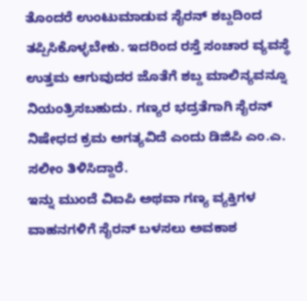ತೊಂದರೆ ಉಂಟುಮಾಡುವ ಸೈರನ್ ಶಬ್ದದಿಂದ ತಪ್ಪಿಸಿಕೊಳ್ಳಬೇಕು. ಇದರಿಂದ ರಸ್ತೆ ಸಂಚಾರ ವ್ಯವಸ್ಥೆ ಉತ್ತಮ ಆಗುವುದರ ಜೊತೆಗೆ ಶಬ್ದ ಮಾಲಿನ್ಯವನ್ನೂ ನಿಯಂತ್ರಿಸಬಹುದು. ಗಣ್ಯರ ಭದ್ರತೆಗಾಗಿ ಸೈರನ್ ನಿಷೇಧದ ಕ್ರಮ ಅಗತ್ಯವಿದೆ ಎಂದು ಡಿಜಿಪಿ ಎಂ.ಎ. ಸಲೀಂ ತಿಳಿಸಿದ್ದಾರೆ.
ಇನ್ನು ಮುಂದೆ ವಿಐಪಿ ಅಥವಾ ಗಣ್ಯ ವ್ಯಕ್ತಿಗಳ ವಾಹನಗಳಿಗೆ ಸೈರನ್ ಬಳಸಲು ಅವಕಾಶ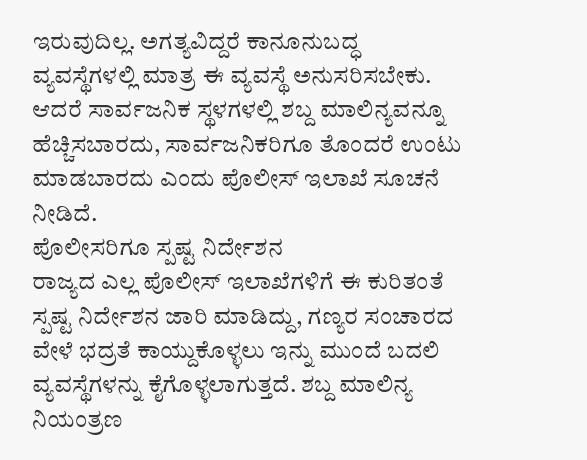ಇರುವುದಿಲ್ಲ. ಅಗತ್ಯವಿದ್ದರೆ ಕಾನೂನುಬದ್ಧ ವ್ಯವಸ್ಥೆಗಳಲ್ಲಿ ಮಾತ್ರ ಈ ವ್ಯವಸ್ಥೆ ಅನುಸರಿಸಬೇಕು. ಆದರೆ ಸಾರ್ವಜನಿಕ ಸ್ಥಳಗಳಲ್ಲಿ ಶಬ್ದ ಮಾಲಿನ್ಯವನ್ನೂ ಹೆಚ್ಚಿಸಬಾರದು, ಸಾರ್ವಜನಿಕರಿಗೂ ತೊಂದರೆ ಉಂಟು ಮಾಡಬಾರದು ಎಂದು ಪೊಲೀಸ್ ಇಲಾಖೆ ಸೂಚನೆ ನೀಡಿದೆ.
ಪೊಲೀಸರಿಗೂ ಸ್ಪಷ್ಟ ನಿರ್ದೇಶನ
ರಾಜ್ಯದ ಎಲ್ಲ ಪೊಲೀಸ್ ಇಲಾಖೆಗಳಿಗೆ ಈ ಕುರಿತಂತೆ ಸ್ಪಷ್ಟ ನಿರ್ದೇಶನ ಜಾರಿ ಮಾಡಿದ್ದು, ಗಣ್ಯರ ಸಂಚಾರದ ವೇಳೆ ಭದ್ರತೆ ಕಾಯ್ದುಕೊಳ್ಳಲು ಇನ್ನು ಮುಂದೆ ಬದಲಿ ವ್ಯವಸ್ಥೆಗಳನ್ನು ಕೈಗೊಳ್ಳಲಾಗುತ್ತದೆ. ಶಬ್ದ ಮಾಲಿನ್ಯ ನಿಯಂತ್ರಣ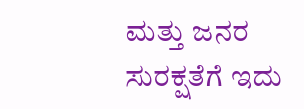ಮತ್ತು ಜನರ ಸುರಕ್ಷತೆಗೆ ಇದು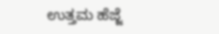ಉತ್ತಮ ಹೆಜ್ಜೆ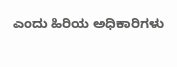ಎಂದು ಹಿರಿಯ ಅಧಿಕಾರಿಗಳು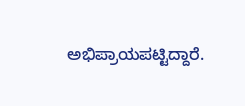ಅಭಿಪ್ರಾಯಪಟ್ಟಿದ್ದಾರೆ.